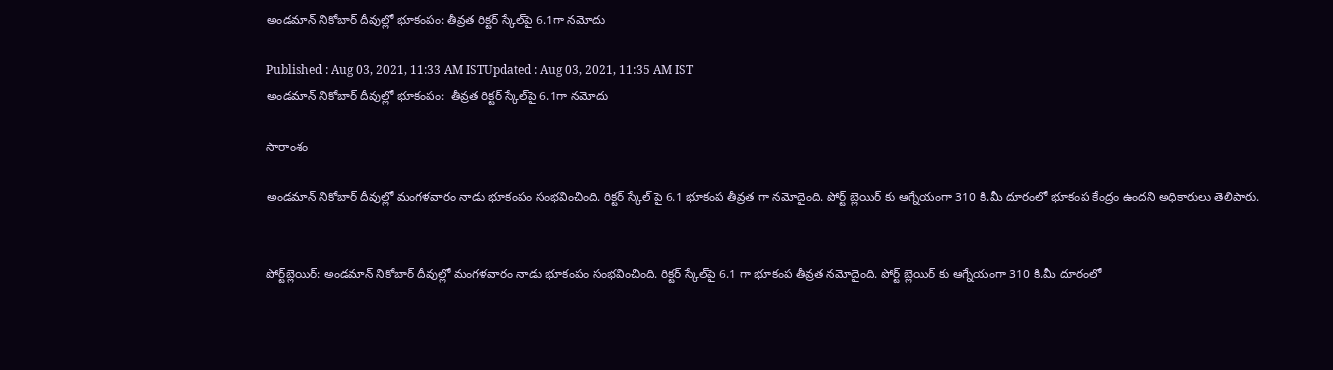అండమాన్ నికోబార్ దీవుల్లో భూకంపం: తీవ్రత రిక్టర్ స్కేల్‌పై 6.1గా నమోదు

Published : Aug 03, 2021, 11:33 AM ISTUpdated : Aug 03, 2021, 11:35 AM IST
అండమాన్ నికోబార్ దీవుల్లో భూకంపం:  తీవ్రత రిక్టర్ స్కేల్‌పై 6.1గా నమోదు

సారాంశం

అండమాన్ నికోబార్ దీవుల్లో మంగళవారం నాడు భూకంపం సంభవించింది. రిక్టర్ స్కేల్ పై 6.1 భూకంప తీవ్రత గా నమోదైంది. పోర్ట్ బ్లెయిర్ కు ఆగ్నేయంగా 310 కి.మీ దూరంలో భూకంప కేంద్రం ఉందని అధికారులు తెలిపారు.


పోర్ట్‌బ్లెయిర్: అండమాన్‌ నికోబార్‌ దీవుల్లో మంగళవారం నాడు భూకంపం సంభవించింది. రిక్టర్ స్కేల్‌పై 6.1 గా భూకంప తీవ్రత నమోదైంది. పోర్ట్ బ్లెయిర్ కు ఆగ్నేయంగా 310 కి.మీ దూరంలో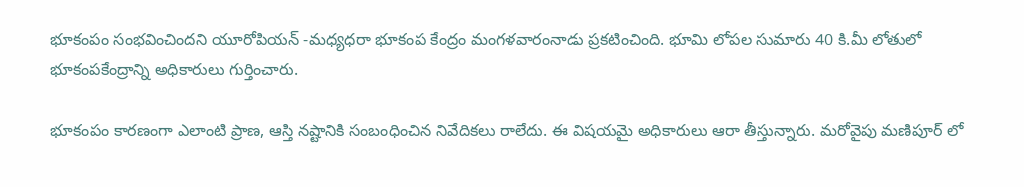భూకంపం సంభవించిందని యూరోపియన్ -మధ్యధరా భూకంప కేంద్రం మంగళవారంనాడు ప్రకటించింది. భూమి లోపల సుమారు 40 కి.మీ లోతులో భూకంపకేంద్రాన్ని అధికారులు గుర్తించారు.

భూకంపం కారణంగా ఎలాంటి ప్రాణ, ఆస్తి నష్టానికి సంబంధించిన నివేదికలు రాలేదు. ఈ విషయమై అధికారులు ఆరా తీస్తున్నారు. మరోవైపు మణిపూర్ లో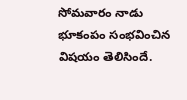సోమవారం నాడు భూకంపం సంభవించిన విషయం తెలిసిందే.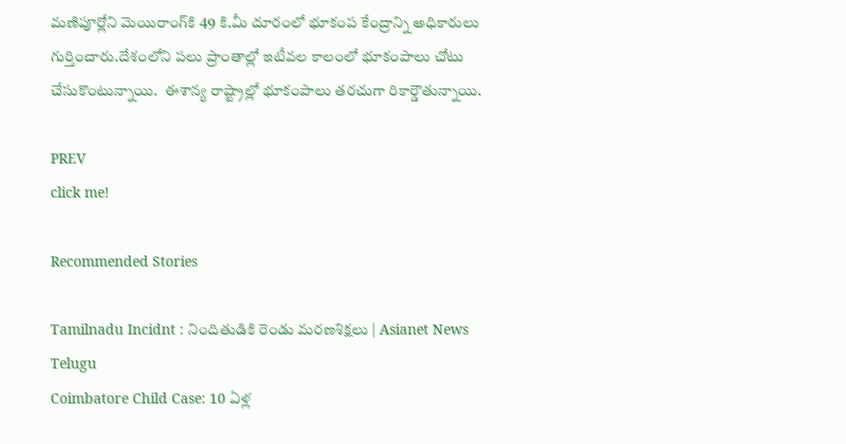మణిపూర్లోని మెయిరాంగ్‌కి 49 కి.మీ దూరంలో భూకంప కేంద్రాన్ని అధికారులు గుర్తించారు.దేశంలోని పలు ప్రాంతాల్లో ఇటీవల కాలంలో భూకంపాలు చోటు చేసుకొంటున్నాయి.  ఈశాన్య రాష్ట్రాల్లో భూకంపాలు తరచుగా రికార్డౌతున్నాయి.

PREV
click me!

Recommended Stories

Tamilnadu Incidnt : నిందితుడికి రెండు మరణశిక్షలు | Asianet News Telugu
Coimbatore Child Case: 10 ఏళ్ల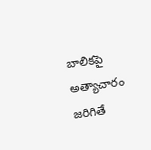బాలికపై అత్యాచారం జరిగితే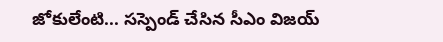జోకులేంటి... సస్పెండ్ చేసిన సీఎం విజయ్